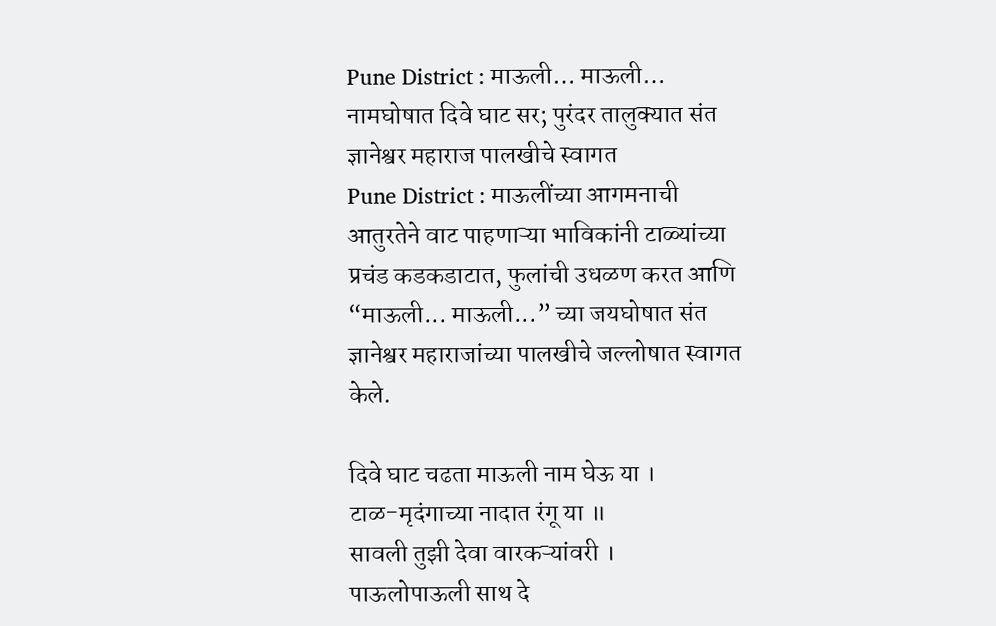Pune District : माऊली… माऊली… नामघोषात दिवे घाट सर; पुरंदर तालुक्यात संत ज्ञानेश्वर महाराज पालखीचे स्वागत
Pune District : माऊलींच्या आगमनाची आतुरतेने वाट पाहणाऱ्या भाविकांनी टाळ्यांच्या प्रचंड कडकडाटात, फुलांची उधळण करत आणि “माऊली... माऊली...” च्या जयघोषात संत ज्ञानेश्वर महाराजांच्या पालखीचे जल्लोषात स्वागत केले.

दिवे घाट चढता माऊली नाम घेऊ या ।
टाळ-मृदंगाच्या नादात रंगू या ॥
सावली तुझी देवा वारकऱ्यांवरी ।
पाऊलोपाऊली साथ दे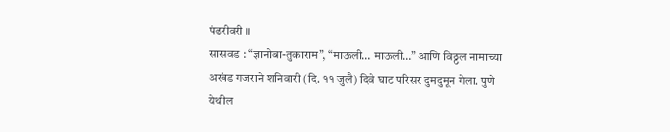पंढरीवरी ॥
सासवड : “ज्ञानोबा-तुकाराम”, “माऊली… माऊली…” आणि विठ्ठल नामाच्या अखंड गजराने शनिवारी (दि. ११ जुलै) दिवे घाट परिसर दुमदुमून गेला. पुणे येथील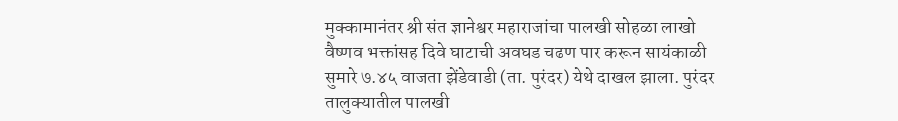मुक्कामानंतर श्री संत ज्ञानेश्वर महाराजांचा पालखी सोहळा लाखो वैष्णव भक्तांसह दिवे घाटाची अवघड चढण पार करून सायंकाळी सुमारे ७.४५ वाजता झेंडेवाडी (ता. पुरंदर) येथे दाखल झाला. पुरंदर तालुक्यातील पालखी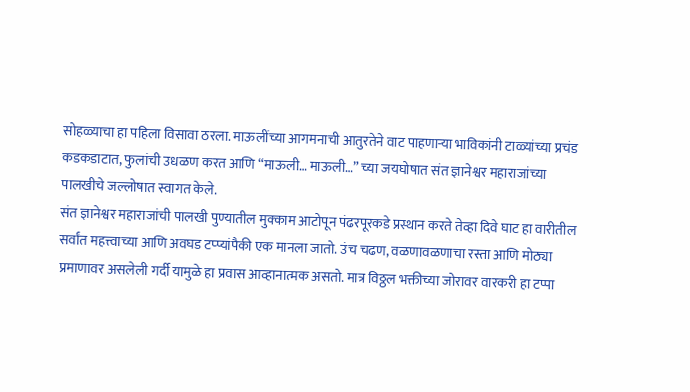सोहळ्याचा हा पहिला विसावा ठरला. माऊलींच्या आगमनाची आतुरतेने वाट पाहणाऱ्या भाविकांनी टाळ्यांच्या प्रचंड कडकडाटात, फुलांची उधळण करत आणि “माऊली… माऊली…” च्या जयघोषात संत ज्ञानेश्वर महाराजांच्या पालखीचे जल्लोषात स्वागत केले.
संत ज्ञानेश्वर महाराजांची पालखी पुण्यातील मुक्काम आटोपून पंढरपूरकडे प्रस्थान करते तेव्हा दिवे घाट हा वारीतील सर्वांत महत्त्वाच्या आणि अवघड टप्प्यांपैकी एक मानला जातो. उंच चढण, वळणावळणाचा रस्ता आणि मोठ्या प्रमाणावर असलेली गर्दी यामुळे हा प्रवास आव्हानात्मक असतो. मात्र विठ्ठल भक्तीच्या जोरावर वारकरी हा टप्पा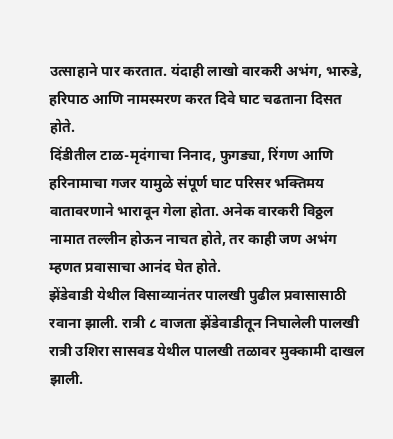उत्साहाने पार करतात. यंदाही लाखो वारकरी अभंग, भारुडे, हरिपाठ आणि नामस्मरण करत दिवे घाट चढताना दिसत होते.
दिंडीतील टाळ-मृदंगाचा निनाद, फुगड्या, रिंगण आणि हरिनामाचा गजर यामुळे संपूर्ण घाट परिसर भक्तिमय वातावरणाने भारावून गेला होता. अनेक वारकरी विठ्ठल नामात तल्लीन होऊन नाचत होते, तर काही जण अभंग म्हणत प्रवासाचा आनंद घेत होते.
झेंडेवाडी येथील विसाव्यानंतर पालखी पुढील प्रवासासाठी रवाना झाली. रात्री ८ वाजता झेंडेवाडीतून निघालेली पालखी रात्री उशिरा सासवड येथील पालखी तळावर मुक्कामी दाखल झाली.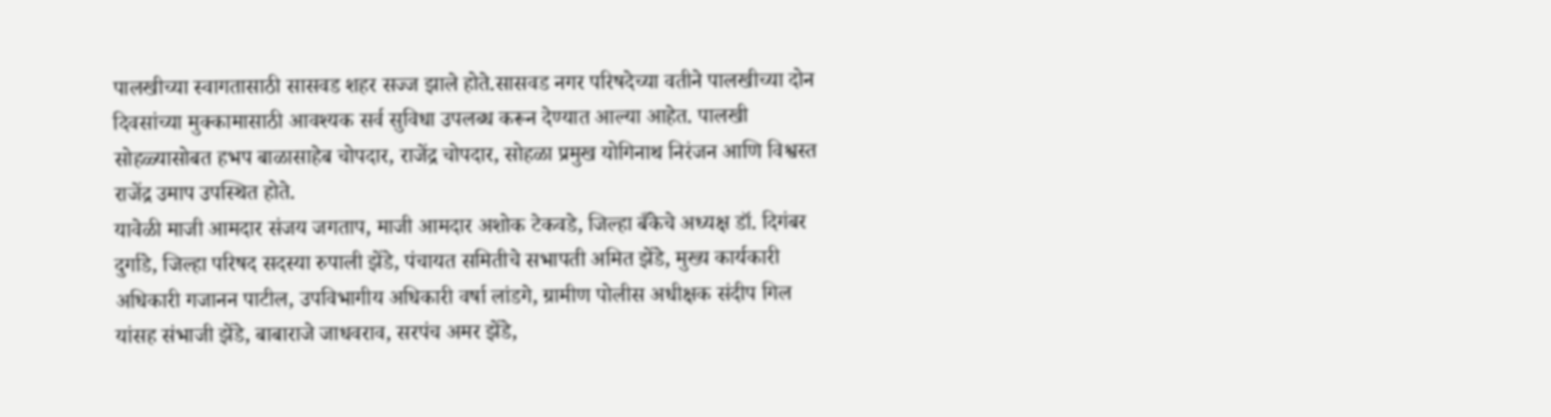पालखीच्या स्वागतासाठी सासवड शहर सज्ज झाले होते.सासवड नगर परिषदेच्या वतीने पालखीच्या दोन दिवसांच्या मुक्कामासाठी आवश्यक सर्व सुविधा उपलब्ध करून देण्यात आल्या आहेत. पालखी सोहळ्यासोबत हभप बाळासाहेब चोपदार, राजेंद्र चोपदार, सोहळा प्रमुख योगिनाथ निरंजन आणि विश्वस्त राजेंद्र उमाप उपस्थित होते.
यावेळी माजी आमदार संजय जगताप, माजी आमदार अशोक टेकवडे, जिल्हा बँकेचे अध्यक्ष डॉ. दिगंबर दुर्गाडे, जिल्हा परिषद सदस्या रुपाली झेंडे, पंचायत समितीचे सभापती अमित झेंडे, मुख्य कार्यकारी अधिकारी गजानन पाटील, उपविभागीय अधिकारी वर्षा लांडगे, ग्रामीण पोलीस अधीक्षक संदीप गिल यांसह संभाजी झेंडे, बाबाराजे जाधवराव, सरपंच अमर झेंडे,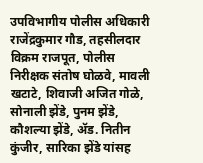उपविभागीय पोलीस अधिकारी राजेंद्रकुमार गौड, तहसीलदार विक्रम राजपूत, पोलीस निरीक्षक संतोष घोळवे, मावली खटाटे, शिवाजी अजित गोळे, सोनाली झेंडे, पुनम झेंडे, कौशल्या झेंडे, ॲड. नितीन कुंजीर, सारिका झेंडे यांसह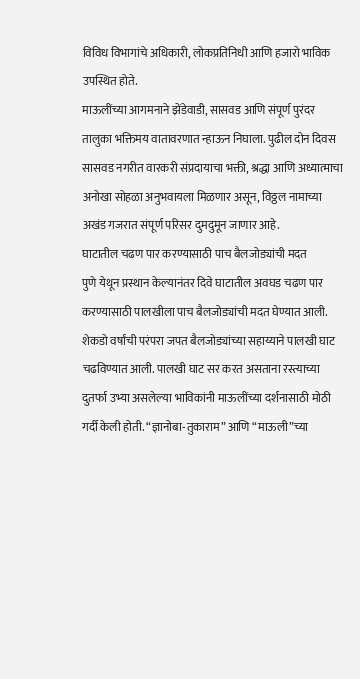विविध विभागांचे अधिकारी, लोकप्रतिनिधी आणि हजारो भाविक उपस्थित होते.
माऊलींच्या आगमनाने झेंडेवाडी, सासवड आणि संपूर्ण पुरंदर तालुका भक्तिमय वातावरणात न्हाऊन निघाला. पुढील दोन दिवस सासवड नगरीत वारकरी संप्रदायाचा भक्ती, श्रद्धा आणि अध्यात्माचा अनोखा सोहळा अनुभवायला मिळणार असून, विठ्ठल नामाच्या अखंड गजरात संपूर्ण परिसर दुमदुमून जाणार आहे.
घाटातील चढण पार करण्यासाठी पाच बैलजोड्यांची मदत
पुणे येथून प्रस्थान केल्यानंतर दिवे घाटातील अवघड चढण पार करण्यासाठी पालखीला पाच बैलजोड्यांची मदत घेण्यात आली. शेकडो वर्षांची परंपरा जपत बैलजोड्यांच्या सहाय्याने पालखी घाट चढविण्यात आली. पालखी घाट सर करत असताना रस्त्याच्या दुतर्फा उभ्या असलेल्या भाविकांनी माऊलींच्या दर्शनासाठी मोठी गर्दी केली होती. “ज्ञानोबा-तुकाराम” आणि “माऊली”च्या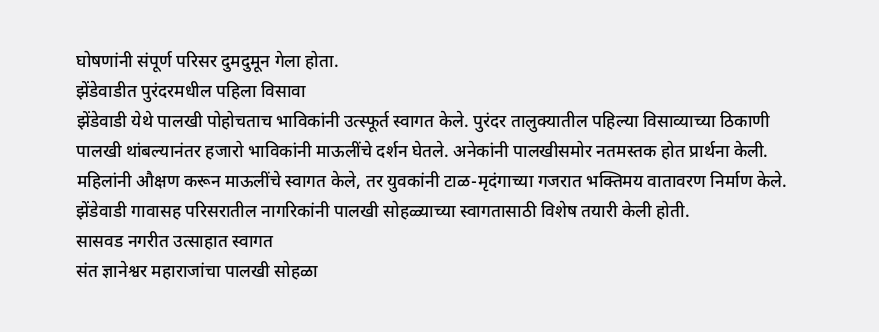घोषणांनी संपूर्ण परिसर दुमदुमून गेला होता.
झेंडेवाडीत पुरंदरमधील पहिला विसावा
झेंडेवाडी येथे पालखी पोहोचताच भाविकांनी उत्स्फूर्त स्वागत केले. पुरंदर तालुक्यातील पहिल्या विसाव्याच्या ठिकाणी पालखी थांबल्यानंतर हजारो भाविकांनी माऊलींचे दर्शन घेतले. अनेकांनी पालखीसमोर नतमस्तक होत प्रार्थना केली. महिलांनी औक्षण करून माऊलींचे स्वागत केले, तर युवकांनी टाळ-मृदंगाच्या गजरात भक्तिमय वातावरण निर्माण केले. झेंडेवाडी गावासह परिसरातील नागरिकांनी पालखी सोहळ्याच्या स्वागतासाठी विशेष तयारी केली होती.
सासवड नगरीत उत्साहात स्वागत
संत ज्ञानेश्वर महाराजांचा पालखी सोहळा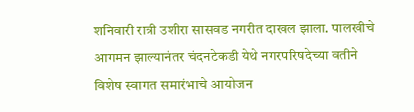शनिवारी रात्री उशीरा सासवड नगरीत दाखल झाला. पालखीचे आगमन झाल्यानंतर चंदनटेकडी येथे नगरपरिषदेच्या वतीने विशेष स्वागत समारंभाचे आयोजन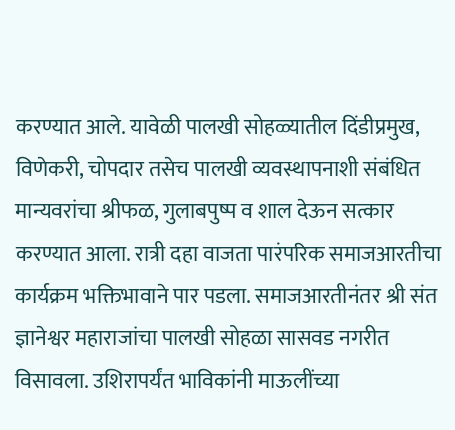करण्यात आले. यावेळी पालखी सोहळ्यातील दिंडीप्रमुख, विणेकरी, चोपदार तसेच पालखी व्यवस्थापनाशी संबंधित मान्यवरांचा श्रीफळ, गुलाबपुष्प व शाल देऊन सत्कार करण्यात आला. रात्री दहा वाजता पारंपरिक समाजआरतीचा कार्यक्रम भक्तिभावाने पार पडला. समाजआरतीनंतर श्री संत ज्ञानेश्वर महाराजांचा पालखी सोहळा सासवड नगरीत विसावला. उशिरापर्यंत भाविकांनी माऊलींच्या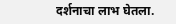दर्शनाचा लाभ घेतला.